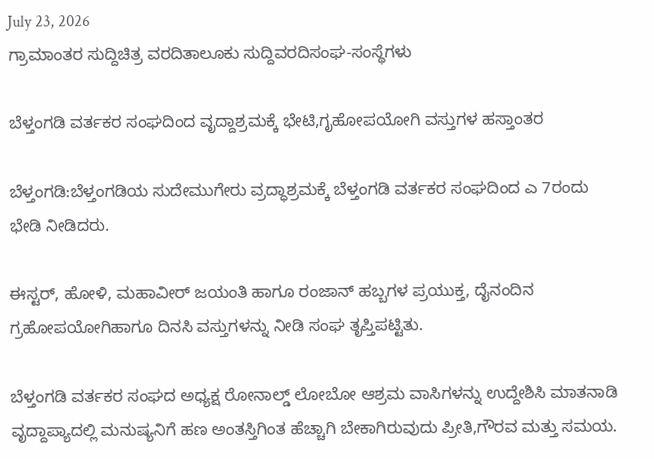July 23, 2026
ಗ್ರಾಮಾಂತರ ಸುದ್ದಿಚಿತ್ರ ವರದಿತಾಲೂಕು ಸುದ್ದಿವರದಿಸಂಘ-ಸಂಸ್ಥೆಗಳು

ಬೆಳ್ತಂಗಡಿ ವರ್ತಕರ ಸಂಘದಿಂದ ವೃದ್ದಾಶ್ರಮಕ್ಕೆ ಭೇಟಿ,ಗೃಹೋಪಯೋಗಿ ವಸ್ತುಗಳ ಹಸ್ತಾಂತರ

ಬೆಳ್ತಂಗಡಿ:ಬೆಳ್ತಂಗಡಿಯ ಸುದೇಮುಗೇರು ವ್ರದ್ಧಾಶ್ರಮಕ್ಕೆ ಬೆಳ್ತಂಗಡಿ ವರ್ತಕರ ಸಂಘದಿಂದ ಎ 7ರಂದು ಭೇಡಿ ನೀಡಿದರು.

ಈಸ್ಟರ್, ಹೋಳಿ, ಮಹಾವೀರ್ ಜಯಂತಿ ಹಾಗೂ ರಂಜಾನ್ ಹಬ್ಬಗಳ ಪ್ರಯುಕ್ತ, ದೈನಂದಿನ ಗ್ರಹೋಪಯೋಗಿ‌ಹಾಗೂ ದಿನಸಿ ವಸ್ತುಗಳನ್ನು ನೀಡಿ ಸಂಘ ತೃಪ್ತಿಪಟ್ಟಿತು.

ಬೆಳ್ತಂಗಡಿ ವರ್ತಕರ ಸಂಘದ ಅಧ್ಯಕ್ಷ‌ ರೋನಾಲ್ಡ್ ಲೋಬೋ ಆಶ್ರಮ ವಾಸಿಗಳನ್ನು ಉದ್ದೇಶಿಸಿ ಮಾತನಾಡಿ ವೃದ್ದಾಪ್ಯಾದಲ್ಲಿ ಮನುಷ್ಯನಿಗೆ ಹಣ ಅಂತಸ್ತಿಗಿಂತ ಹೆಚ್ಚಾಗಿ ಬೇಕಾಗಿರುವುದು ಪ್ರೀತಿ,ಗೌರವ ಮತ್ತು ಸಮಯ.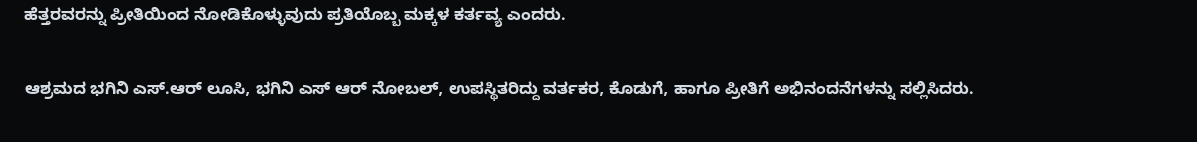ಹೆತ್ತರವರನ್ನು ಪ್ರೀತಿಯಿಂದ ನೋಡಿಕೊಳ್ಳುವುದು ಪ್ರತಿಯೊಬ್ಬ ಮಕ್ಕಳ ಕರ್ತವ್ಯ ಎಂದರು.

ಆಶ್ರಮದ ಭಗಿನಿ ಎಸ್.ಆರ್ ಲೂಸಿ, ಭಗಿನಿ ಎಸ್ ಆರ್ ನೋಬಲ್, ಉಪಸ್ಥಿತರಿದ್ದು ವರ್ತಕರ, ಕೊಡುಗೆ, ಹಾಗೂ ಪ್ರೀತಿಗೆ ಅಭಿನಂದನೆಗಳನ್ನು ಸಲ್ಲಿಸಿದರು.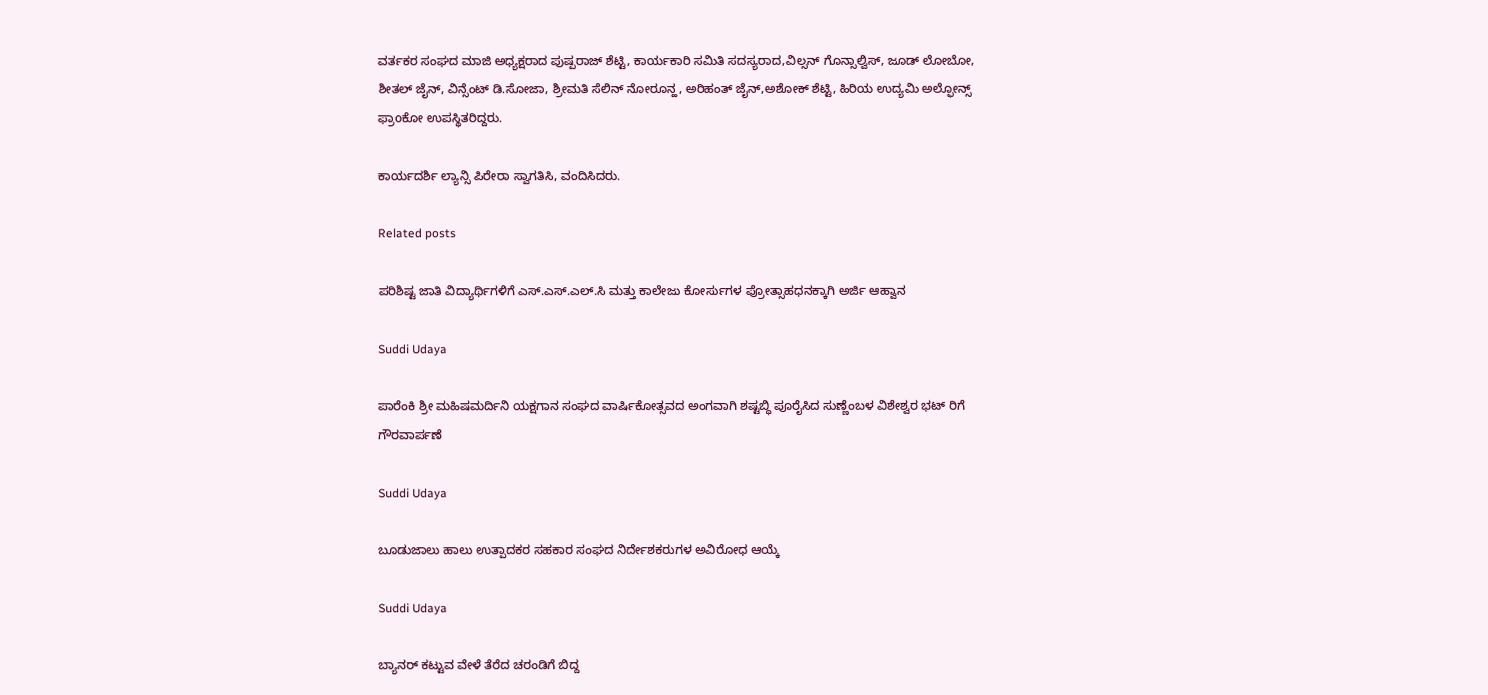ವರ್ತಕರ ಸಂಘದ ಮಾಜಿ ಅಧ್ಯಕ್ಷರಾದ ಪುಷ್ಪರಾಜ್ ಶೆಟ್ಟಿ, ಕಾರ್ಯಕಾರಿ ಸಮಿತಿ ಸದಸ್ಯರಾದ,ವಿಲ್ಸನ್ ಗೊನ್ಸಾಲ್ವಿಸ್, ಜೂಡ್ ಲೋಬೋ, ಶೀತಲ್ ಜೈನ್, ವಿನ್ಸೆಂಟ್ ಡಿ.ಸೋಜಾ, ಶ್ರೀಮತಿ ಸೆಲಿನ್ ನೋರೂನ್ಹ, ಅರಿಹಂತ್ ಜೈನ್,ಅಶೋಕ್ ಶೆಟ್ಟಿ, ಹಿರಿಯ ಉದ್ಯಮಿ ಅಲ್ಫೋನ್ಸ್ ಫ್ರಾoಕೋ ಉಪಸ್ಥಿತರಿದ್ದರು.

ಕಾರ್ಯದರ್ಶಿ ಲ್ಯಾನ್ಸಿ ಪಿರೇರಾ ಸ್ವಾಗತಿಸಿ, ವಂದಿಸಿದರು.

Related posts

ಪರಿಶಿಷ್ಟ ಜಾತಿ ವಿದ್ಯಾರ್ಥಿಗಳಿಗೆ ಎಸ್.ಎಸ್.ಎಲ್.ಸಿ ಮತ್ತು ಕಾಲೇಜು ಕೋರ್ಸುಗಳ ಪ್ರೋತ್ಸಾಹಧನಕ್ಕಾಗಿ ಅರ್ಜಿ ಆಹ್ವಾನ

Suddi Udaya

ಪಾರೆಂಕಿ ಶ್ರೀ ಮಹಿಷಮರ್ದಿನಿ ಯಕ್ಷಗಾನ ಸಂಘದ ವಾರ್ಷಿಕೋತ್ಸವದ ಅಂಗವಾಗಿ ಶಷ್ಟಬ್ಧಿ ಪೂರೈಸಿದ ಸುಣ್ಣೆಂಬಳ ವಿಶೇಶ್ವರ ಭಟ್ ರಿಗೆ ಗೌರವಾರ್ಪಣೆ

Suddi Udaya

ಬೂಡುಜಾಲು ಹಾಲು ಉತ್ಪಾದಕರ ಸಹಕಾರ ಸಂಘದ ನಿರ್ದೇಶಕರುಗಳ ಅವಿರೋಧ ಆಯ್ಕೆ

Suddi Udaya

ಬ್ಯಾನರ್ ಕಟ್ಟುವ ವೇಳೆ ತೆರೆದ ಚರಂಡಿಗೆ ಬಿದ್ದ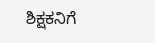ಶಿಕ್ಷಕನಿಗೆ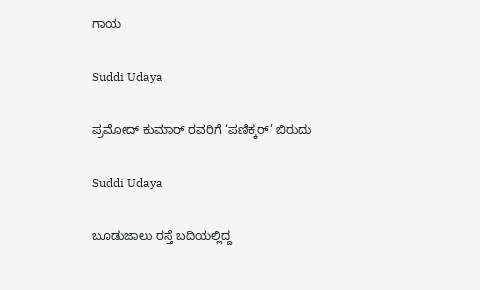ಗಾಯ

Suddi Udaya

ಪ್ರಮೋದ್ ಕುಮಾರ್ ರವರಿಗೆ ‘ಪಣಿಕ್ಕರ್’ ಬಿರುದು

Suddi Udaya

ಬೂಡುಜಾಲು ರಸ್ತೆ ಬದಿಯಲ್ಲಿದ್ದ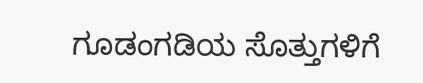ಗೂಡಂಗಡಿಯ ಸೊತ್ತುಗಳಿಗೆ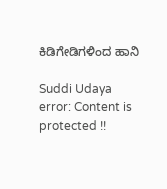ಕಿಡಿಗೇಡಿಗಳಿಂದ ‌ಹಾನಿ

Suddi Udaya
error: Content is protected !!